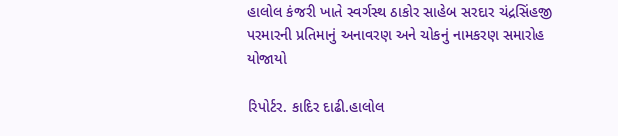હાલોલ કંજરી ખાતે સ્વર્ગસ્થ ઠાકોર સાહેબ સરદાર ચંદ્રસિંહજી પરમારની પ્રતિમાનું અનાવરણ અને ચોકનું નામકરણ સમારોહ યોજાયો

રિપોર્ટર. કાદિર દાઢી.હાલોલ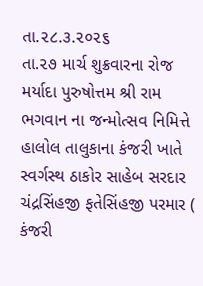તા.૨૮.૩.૨૦૨૬
તા.૨૭ માર્ચ શુક્રવારના રોજ મર્યાદા પુરુષોત્તમ શ્રી રામ ભગવાન ના જન્મોત્સવ નિમિત્તે હાલોલ તાલુકાના કંજરી ખાતે સ્વર્ગસ્થ ઠાકોર સાહેબ સરદાર ચંદ્રસિંહજી ફતેસિંહજી પરમાર ( કંજરી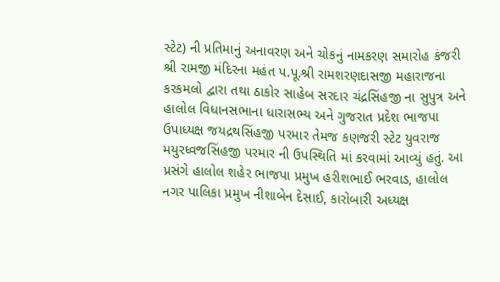સ્ટેટ) ની પ્રતિમાનું અનાવરણ અને ચોકનું નામકરણ સમારોહ કંજરી શ્રી રામજી મંદિરના મહંત પ.પૂ.શ્રી રામશરણદાસજી મહારાજના કરકમલો દ્વારા તથા ઠાકોર સાહેબ સરદાર ચંદ્રસિંહજી ના સુપુત્ર અને હાલોલ વિધાનસભાના ધારાસભ્ય અને ગુજરાત પ્રદેશ ભાજપા ઉપાધ્યક્ષ જયદ્રથસિંહજી પરમાર તેમજ કણજરી સ્ટેટ યુવરાજ મયુરધ્વજસિંહજી પરમાર ની ઉપસ્થિતિ માં કરવામાં આવ્યું હતું. આ પ્રસંગે હાલોલ શહેર ભાજપા પ્રમુખ હરીશભાઈ ભરવાડ, હાલોલ નગર પાલિકા પ્રમુખ નીશાબેન દેસાઈ, કારોબારી અધ્યક્ષ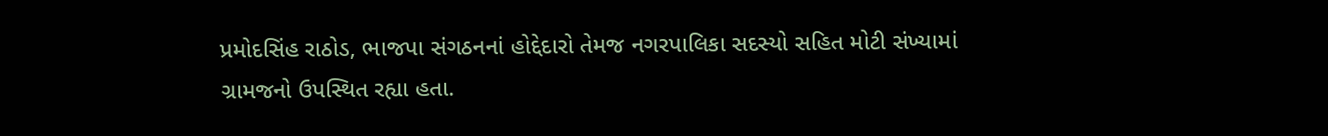પ્રમોદસિંહ રાઠોડ, ભાજપા સંગઠનનાં હોદ્દેદારો તેમજ નગરપાલિકા સદસ્યો સહિત મોટી સંખ્યામાં ગ્રામજનો ઉપસ્થિત રહ્યા હતા.